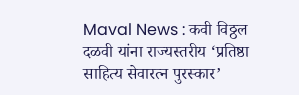Maval News : कवी विठ्ठल दळवी यांना राज्यस्तरीय ‘प्रतिष्ठा साहित्य सेवारत्न पुरस्कार’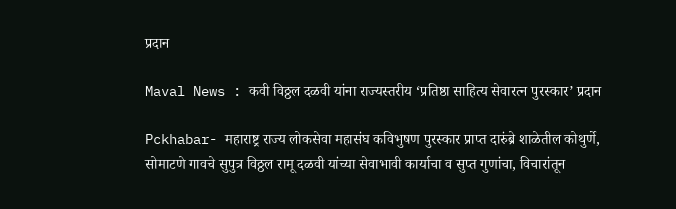प्रदान

Maval News : कवी विठ्ठल दळवी यांना राज्यस्तरीय ‘प्रतिष्ठा साहित्य सेवारत्न पुरस्कार’ प्रदान

Pckhabar- महाराष्ट्र राज्य लोकसेवा महासंघ कविभुषण पुरस्कार प्राप्त दारुंब्रे शाळेतील कोथुर्णे, सोमाटणे गावचे सुपुत्र विठ्ठल रामू दळवी यांच्या सेवाभावी कार्याचा व सुप्त गुणांचा, विचारांतून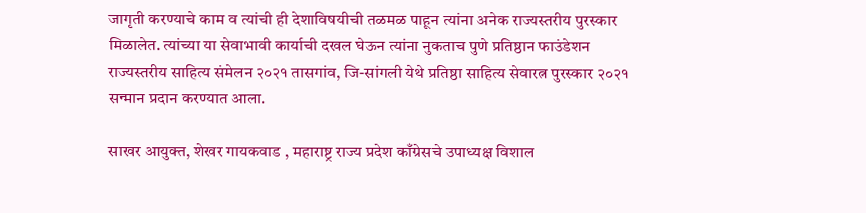जागृती करण्याचे काम व त्यांची ही देशाविषयीची तळमळ पाहून त्यांना अनेक राज्यस्तरीय पुरस्कार मिळालेत. त्यांच्या या सेवाभावी कार्याची दखल घेऊन त्यांना नुकताच पुणे प्रतिष्ठान फाउंडेशन राज्यस्तरीय साहित्य संमेलन २०२१ तासगांव, जि-सांगली येथे प्रतिष्ठा साहित्य सेवारत्न पुरस्कार २०२१ सन्मान प्रदान करण्यात आला.

साखर आयुक्त, शेखर गायकवाड , महाराष्ट्र राज्य प्रदेश काँग्रेसचे उपाध्यक्ष विशाल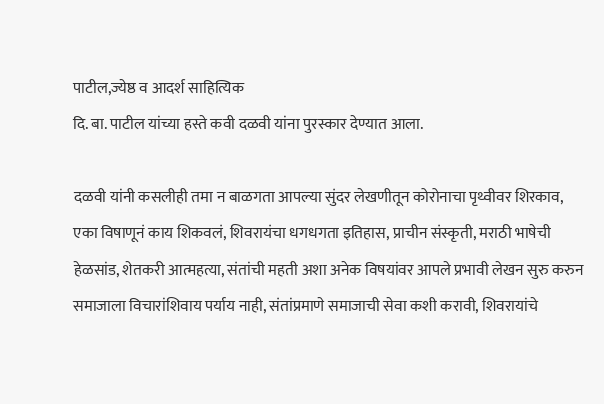पाटील,ज्येष्ठ व आदर्श साहित्यिक
दि. बा. पाटील यांच्या हस्ते कवी दळवी यांना पुरस्कार देण्यात आला.

दळवी यांनी कसलीही तमा न बाळगता आपल्या सुंदर लेखणीतून कोरोनाचा पृथ्वीवर शिरकाव, एका विषाणूनं काय शिकवलं, शिवरायंचा धगधगता इतिहास, प्राचीन संस्कृती, मराठी भाषेची हेळसांड, शेतकरी आत्महत्या, संतांची महती अशा अनेक विषयांवर आपले प्रभावी लेखन सुरु करुन समाजाला विचारांशिवाय पर्याय नाही, संतांप्रमाणे समाजाची सेवा कशी करावी, शिवरायांचे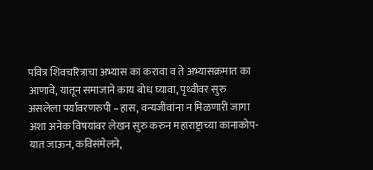पवित्र शिवचरित्राचा अभ्यास का करावा व ते अभ्यासक्रमात का आणावे, यातून समाजाने काय बोध घ्यावा, पृथ्वीवर सुरु असलेला पर्यावरणरुपी –हास, वन्यजीवांना न मिळणारी जागा अशा अनेक विषयांवर लेखन सुरु करुन महाराष्ट्राच्या कानाकोप-यात जाऊन, कविसंमेलने,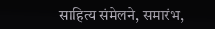साहित्य संमेलने, समारंभ,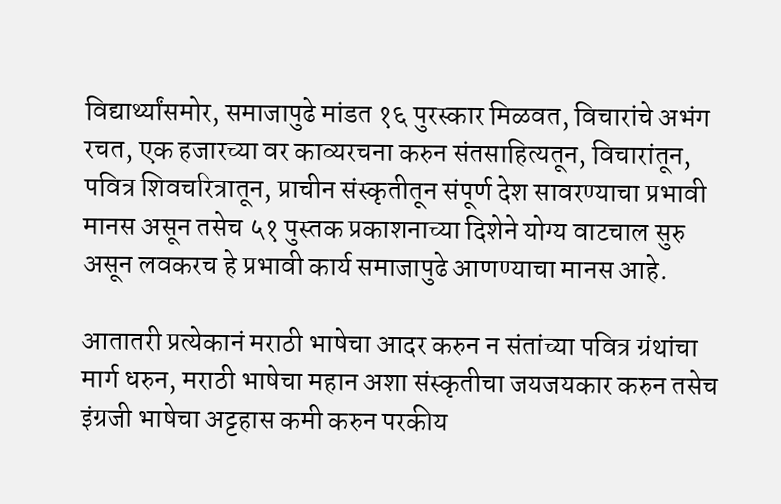विद्यार्थ्यांसमोर, समाजापुढे मांडत १६ पुरस्कार मिळवत, विचारांचे अभंग रचत, एक हजारच्या वर काव्यरचना करुन संतसाहित्यतून, विचारांतून, पवित्र शिवचरित्रातून, प्राचीन संस्कृतीतून संपूर्ण देश सावरण्याचा प्रभावी मानस असून तसेच ५१ पुस्तक प्रकाशनाच्या दिशेने योग्य वाटचाल सुरु असून लवकरच हे प्रभावी कार्य समाजापुढे आणण्याचा मानस आहे.

आतातरी प्रत्येकानं मराठी भाषेचा आदर करुन न संतांच्या पवित्र ग्रंथांचा मार्ग धरुन, मराठी भाषेचा महान अशा संस्कृतीचा जयजयकार करुन तसेच इंग्रजी भाषेचा अट्टहास कमी करुन परकीय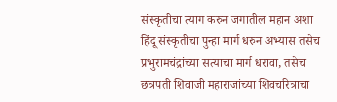संस्कृतीचा त्याग करुन जगातील महान अशा हिंदू संस्कृतीचा पुन्हा मार्ग धरुन अभ्यास तसेच प्रभुरामचंद्रांच्या सत्याचा मार्ग धरावा, तसेच छत्रपती शिवाजी महाराजांच्या शिवचरित्राचा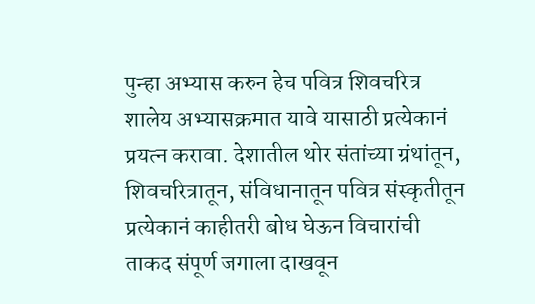पुन्हा अभ्यास करुन हेच पवित्र शिवचरित्र शालेय अभ्यासक्रमात यावे यासाठी प्रत्येकानं प्रयत्न करावा. देशातील थोर संतांच्या ग्रंथांतून, शिवचरित्रातून, संविधानातून पवित्र संस्कृतीतून प्रत्येकानं काहीतरी बोध घेऊन विचारांची ताकद संपूर्ण जगाला दाखवून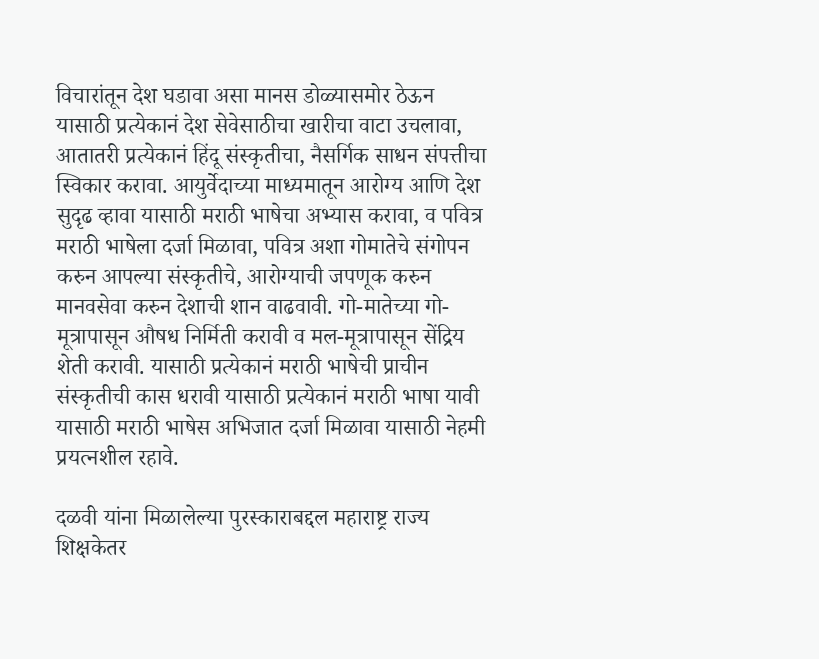विचारांतून देश घडावा असा मानस डोळ्यासमोर ठेऊन यासाठी प्रत्येकानं देश सेवेसाठीचा खारीचा वाटा उचलावा, आतातरी प्रत्येकानं हिंदू संस्कृतीचा, नैसर्गिक साधन संपत्तीचा स्विकार करावा. आयुर्वेदाच्या माध्यमातून आरोग्य आणि देश सुदृढ व्हावा यासाठी मराठी भाषेचा अभ्यास करावा, व पवित्र मराठी भाषेला दर्जा मिळावा, पवित्र अशा गोमातेचे संगोपन करुन आपल्या संस्कृतीचे, आरोग्याची जपणूक करुन मानवसेवा करुन देशाची शान वाढवावी. गो-मातेच्या गो-मूत्रापासून औषध निर्मिती करावी व मल-मूत्रापासून सेंद्रिय शेती करावी. यासाठी प्रत्येकानं मराठी भाषेची प्राचीन संस्कृतीची कास धरावी यासाठी प्रत्येकानं मराठी भाषा यावी यासाठी मराठी भाषेस अभिजात दर्जा मिळावा यासाठी नेहमी प्रयत्नशील रहावे.

दळवी यांना मिळालेल्या पुरस्काराबद्दल महाराष्ट्र राज्य शिक्षकेतर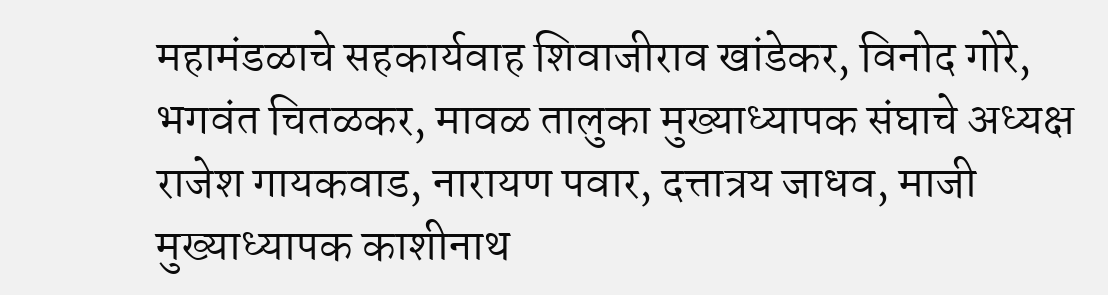महामंडळाचे सहकार्यवाह शिवाजीराव खांडेकर, विनोद गोरे, भगवंत चितळकर, मावळ तालुका मुख्याध्यापक संघाचे अध्यक्ष राजेश गायकवाड, नारायण पवार, दत्तात्रय जाधव, माजी मुख्याध्यापक काशीनाथ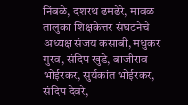निंबळे, दशरथ ढमढेरे, मावळ तालुका शिक्षकेत्तर संघटनेचे अध्यक्ष संजय कसाबी, मधुकर गुरव, संदिप खुडे, बाजीराव भोईरकर, सुर्यकांत भोईरकर, संदिप देवरे,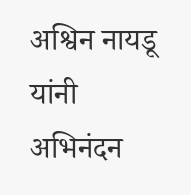अश्विन नायडू यांनी अभिनंदन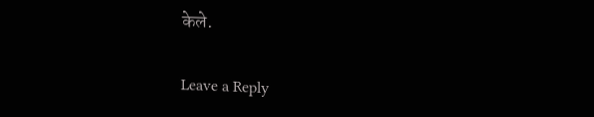केले.

Leave a Reply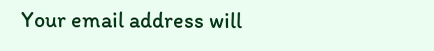Your email address will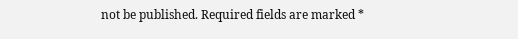not be published. Required fields are marked *